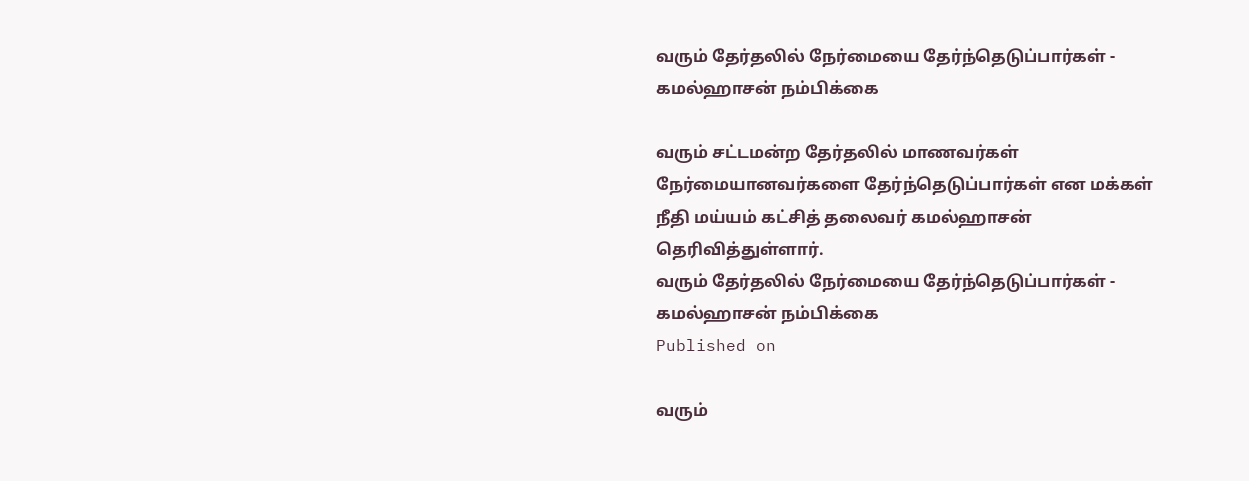வரும் தேர்தலில் நேர்மையை தேர்ந்தெடுப்பார்கள் - கமல்ஹாசன் நம்பிக்கை

வரும் சட்டமன்ற தேர்தலில் மாணவர்கள் நேர்மையானவர்களை தேர்ந்தெடுப்பார்கள் என மக்கள் நீதி மய்யம் கட்சித் தலைவர் கமல்ஹாசன் தெரிவித்துள்ளார்.
வரும் தேர்தலில் நேர்மையை தேர்ந்தெடுப்பார்கள் - கமல்ஹாசன் நம்பிக்கை
Published on

வரும்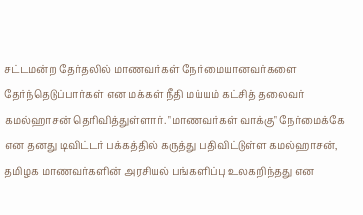சட்டமன்ற தேர்தலில் மாணவர்கள் நேர்மையானவர்களை தேர்ந்தெடுப்பார்கள் என மக்கள் நீதி மய்யம் கட்சித் தலைவர் கமல்ஹாசன் தெரிவித்துள்ளார். "மாணவர்கள் வாக்கு" நேர்மைக்கே என தனது டிவிட்டர் பக்கத்தில் கருத்து பதிவிட்டுள்ள கமல்ஹாசன், தமிழக மாணவர்களின் அரசியல் பங்களிப்பு உலகறிந்தது என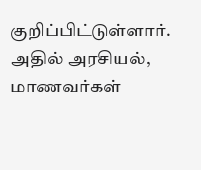குறிப்பிட்டுள்ளார். அதில் அரசியல், மாணவர்கள்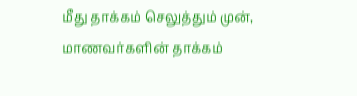மீது தாக்கம் செலுத்தும் முன், மாணவர்களின் தாக்கம்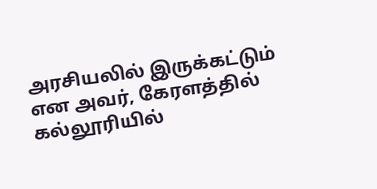அரசியலில் இருக்கட்டும் என அவர், கேரளத்தில் கல்லூரியில்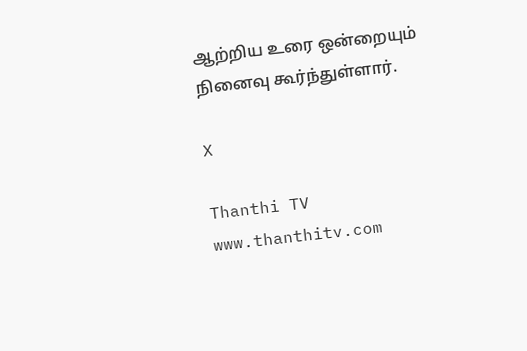ஆற்றிய உரை ஒன்றையும் நினைவு கூர்ந்துள்ளார்.

X

Thanthi TV
www.thanthitv.com